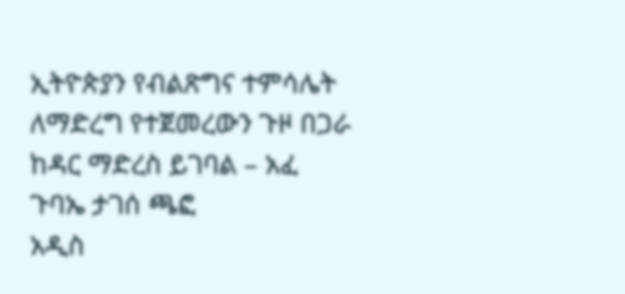ኢትዮጵያን የብልጽግና ተምሳሌት ለማድረግ የተጀመረውን ጉዞ በጋራ ከዳር ማድረስ ይገባል – አፈ ጉባኤ ታገሰ ጫፎ
አዲስ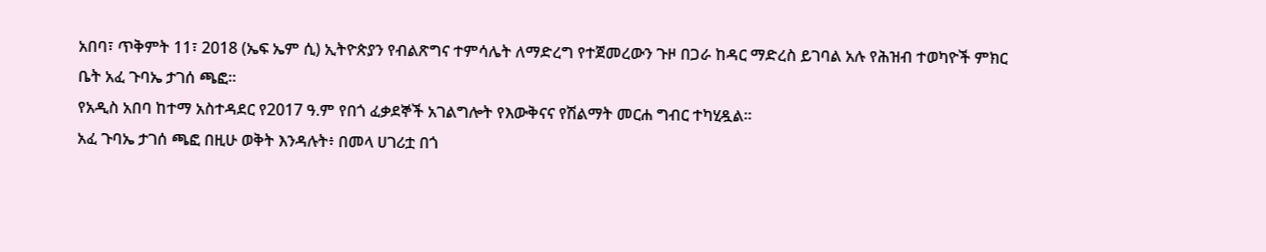አበባ፣ ጥቅምት 11፣ 2018 (ኤፍ ኤም ሲ) ኢትዮጵያን የብልጽግና ተምሳሌት ለማድረግ የተጀመረውን ጉዞ በጋራ ከዳር ማድረስ ይገባል አሉ የሕዝብ ተወካዮች ምክር ቤት አፈ ጉባኤ ታገሰ ጫፎ፡፡
የአዲስ አበባ ከተማ አስተዳደር የ2017 ዓ.ም የበጎ ፈቃደኞች አገልግሎት የእውቅናና የሽልማት መርሐ ግብር ተካሂዷል፡፡
አፈ ጉባኤ ታገሰ ጫፎ በዚሁ ወቅት እንዳሉት፥ በመላ ሀገሪቷ በጎ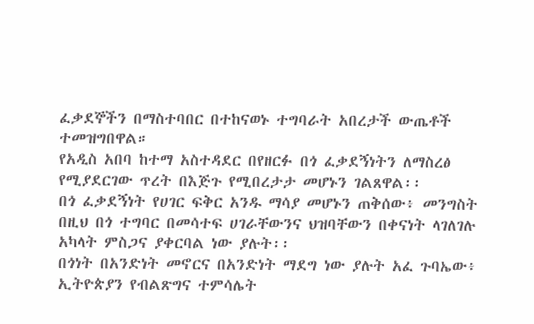ፈቃደኞችን በማስተባበር በተከናወኑ ተግባራት አበረታች ውጤቶች ተመዝግበዋል።
የአዲስ አበባ ከተማ አስተዳደር በየዘርፉ በጎ ፈቃደኝነትን ለማስረፅ የሚያደርገው ጥረት በእጅጉ የሚበረታታ መሆኑን ገልጸዋል፡፡
በጎ ፈቃደኝነት የሀገር ፍቅር አንዱ ማሳያ መሆኑን ጠቅሰው፥ መንግስት በዚህ በጎ ተግባር በመሳተፍ ሀገራቸውንና ህዝባቸውን በቀናነት ላገለገሉ አካላት ምስጋና ያቀርባል ነው ያሉት፡፡
በጎነት በአንድነት መኖርና በአንድነት ማደግ ነው ያሉት አፈ ጉባኤው፥ ኢትዮጵያን የብልጽግና ተምሳሌት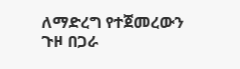ለማድረግ የተጀመረውን ጉዞ በጋራ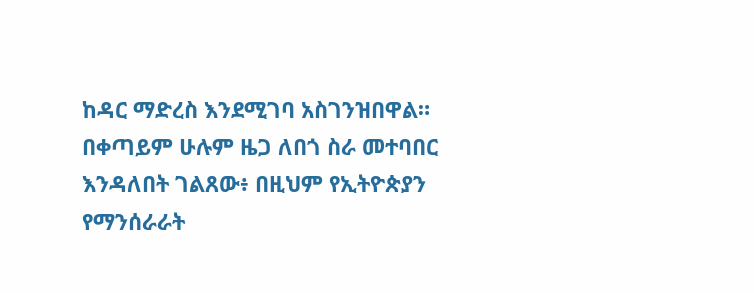ከዳር ማድረስ እንደሚገባ አስገንዝበዋል።
በቀጣይም ሁሉም ዜጋ ለበጎ ስራ መተባበር እንዳለበት ገልጸው፥ በዚህም የኢትዮጵያን የማንሰራራት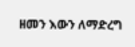ዘመን እውን ለማድረግ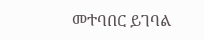መተባበር ይገባል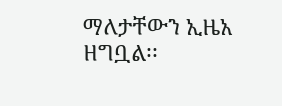ማለታቸውን ኢዜአ ዘግቧል፡፡